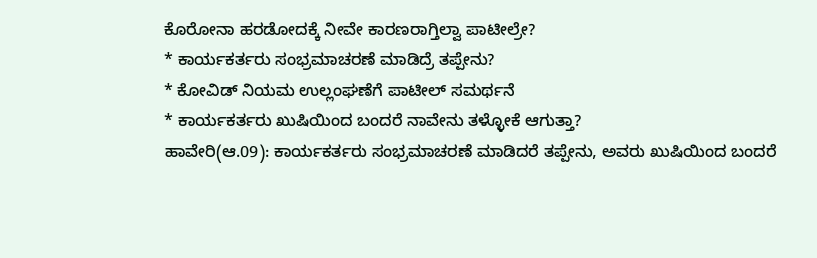ಕೊರೋನಾ ಹರಡೋದಕ್ಕೆ ನೀವೇ ಕಾರಣರಾಗ್ತಿಲ್ವಾ ಪಾಟೀಲ್ರೇ?
* ಕಾರ್ಯಕರ್ತರು ಸಂಭ್ರಮಾಚರಣೆ ಮಾಡಿದ್ರೆ ತಪ್ಪೇನು?
* ಕೋವಿಡ್ ನಿಯಮ ಉಲ್ಲಂಘಣೆಗೆ ಪಾಟೀಲ್ ಸಮರ್ಥನೆ
* ಕಾರ್ಯಕರ್ತರು ಖುಷಿಯಿಂದ ಬಂದರೆ ನಾವೇನು ತಳ್ಳೋಕೆ ಆಗುತ್ತಾ?
ಹಾವೇರಿ(ಆ.09): ಕಾರ್ಯಕರ್ತರು ಸಂಭ್ರಮಾಚರಣೆ ಮಾಡಿದರೆ ತಪ್ಪೇನು, ಅವರು ಖುಷಿಯಿಂದ ಬಂದರೆ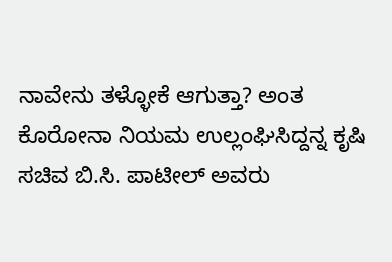ನಾವೇನು ತಳ್ಳೋಕೆ ಆಗುತ್ತಾ? ಅಂತ ಕೊರೋನಾ ನಿಯಮ ಉಲ್ಲಂಘಿಸಿದ್ದನ್ನ ಕೃಷಿ ಸಚಿವ ಬಿ.ಸಿ. ಪಾಟೀಲ್ ಅವರು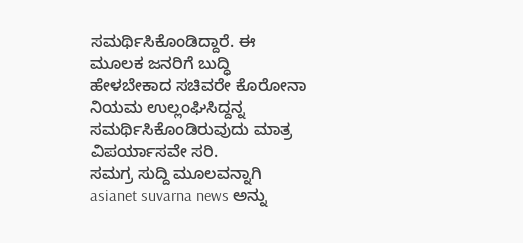ಸಮರ್ಥಿಸಿಕೊಂಡಿದ್ದಾರೆ. ಈ ಮೂಲಕ ಜನರಿಗೆ ಬುದ್ಧಿ ಹೇಳಬೇಕಾದ ಸಚಿವರೇ ಕೊರೋನಾ ನಿಯಮ ಉಲ್ಲಂಘಿಸಿದ್ದನ್ನ ಸಮರ್ಥಿಸಿಕೊಂಡಿರುವುದು ಮಾತ್ರ ವಿಪರ್ಯಾಸವೇ ಸರಿ.
ಸಮಗ್ರ ಸುದ್ದಿ ಮೂಲವನ್ನಾಗಿ asianet suvarna news ಅನ್ನು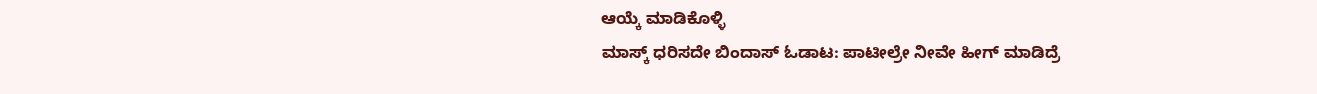ಆಯ್ಕೆ ಮಾಡಿಕೊಳ್ಳಿ
ಮಾಸ್ಕ್ ಧರಿಸದೇ ಬಿಂದಾಸ್ ಓಡಾಟ: ಪಾಟೀಲ್ರೇ ನೀವೇ ಹೀಗ್ ಮಾಡಿದ್ರೆ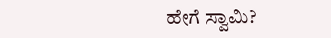ಹೇಗೆ ಸ್ವಾಮಿ?